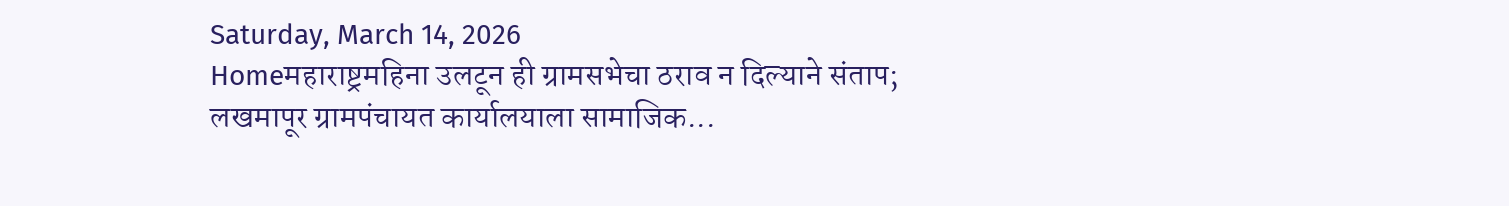Saturday, March 14, 2026
Homeमहाराष्ट्रमहिना उलटून ही ग्रामसभेचा ठराव न दिल्याने संताप; लखमापूर ग्रामपंचायत कार्यालयाला सामाजिक...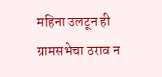महिना उलटून ही ग्रामसभेचा ठराव न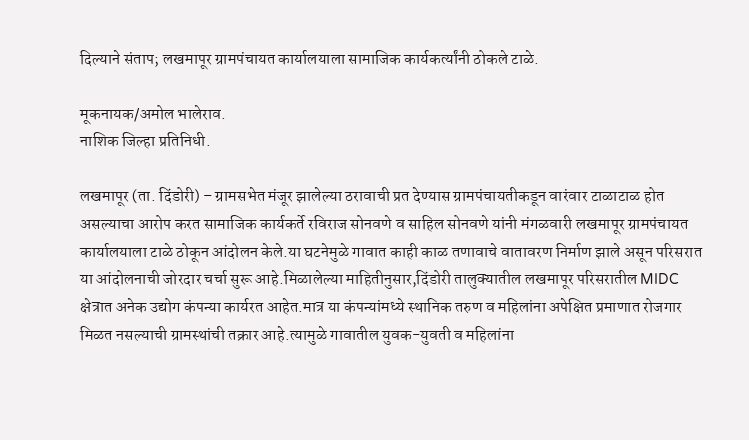दिल्याने संताप; लखमापूर ग्रामपंचायत कार्यालयाला सामाजिक कार्यकर्त्यांनी ठोकले टाळे.

मूकनायक/अमोल भालेराव.
नाशिक जिल्हा प्रतिनिधी.

लखमापूर (ता. दिंडोरी) – ग्रामसभेत मंजूर झालेल्या ठरावाची प्रत देण्यास ग्रामपंचायतीकडून वारंवार टाळाटाळ होत असल्याचा आरोप करत सामाजिक कार्यकर्ते रविराज सोनवणे व साहिल सोनवणे यांनी मंगळवारी लखमापूर ग्रामपंचायत कार्यालयाला टाळे ठोकून आंदोलन केले.या घटनेमुळे गावात काही काळ तणावाचे वातावरण निर्माण झाले असून परिसरात या आंदोलनाची जोरदार चर्चा सुरू आहे.मिळालेल्या माहितीनुसार,दिंडोरी तालुक्यातील लखमापूर परिसरातील MIDC क्षेत्रात अनेक उद्योग कंपन्या कार्यरत आहेत.मात्र या कंपन्यांमध्ये स्थानिक तरुण व महिलांना अपेक्षित प्रमाणात रोजगार मिळत नसल्याची ग्रामस्थांची तक्रार आहे.त्यामुळे गावातील युवक-युवती व महिलांना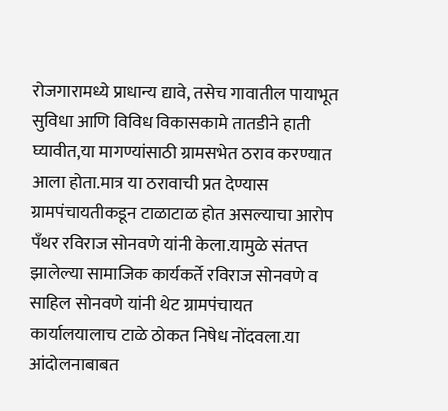रोजगारामध्ये प्राधान्य द्यावे, तसेच गावातील पायाभूत सुविधा आणि विविध विकासकामे तातडीने हाती घ्यावीत,या मागण्यांसाठी ग्रामसभेत ठराव करण्यात आला होता.मात्र या ठरावाची प्रत देण्यास ग्रामपंचायतीकडून टाळाटाळ होत असल्याचा आरोप पँथर रविराज सोनवणे यांनी केला.यामुळे संतप्त झालेल्या सामाजिक कार्यकर्ते रविराज सोनवणे व साहिल सोनवणे यांनी थेट ग्रामपंचायत कार्यालयालाच टाळे ठोकत निषेध नोंदवला.या आंदोलनाबाबत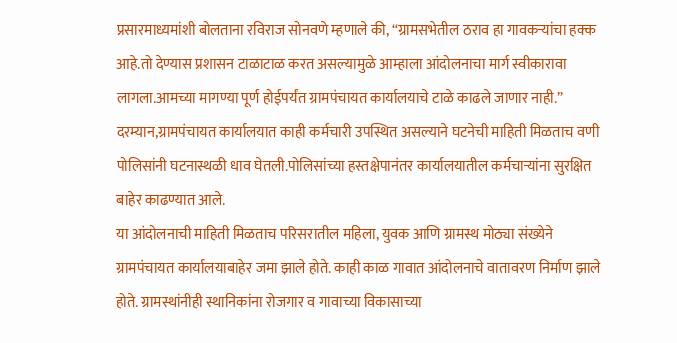प्रसारमाध्यमांशी बोलताना रविराज सोनवणे म्हणाले की, “ग्रामसभेतील ठराव हा गावकऱ्यांचा हक्क आहे.तो देण्यास प्रशासन टाळाटाळ करत असल्यामुळे आम्हाला आंदोलनाचा मार्ग स्वीकारावा लागला.आमच्या मागण्या पूर्ण होईपर्यंत ग्रामपंचायत कार्यालयाचे टाळे काढले जाणार नाही.”
दरम्यान,ग्रामपंचायत कार्यालयात काही कर्मचारी उपस्थित असल्याने घटनेची माहिती मिळताच वणी पोलिसांनी घटनास्थळी धाव घेतली.पोलिसांच्या हस्तक्षेपानंतर कार्यालयातील कर्मचाऱ्यांना सुरक्षित बाहेर काढण्यात आले.
या आंदोलनाची माहिती मिळताच परिसरातील महिला, युवक आणि ग्रामस्थ मोठ्या संख्येने ग्रामपंचायत कार्यालयाबाहेर जमा झाले होते. काही काळ गावात आंदोलनाचे वातावरण निर्माण झाले होते. ग्रामस्थांनीही स्थानिकांना रोजगार व गावाच्या विकासाच्या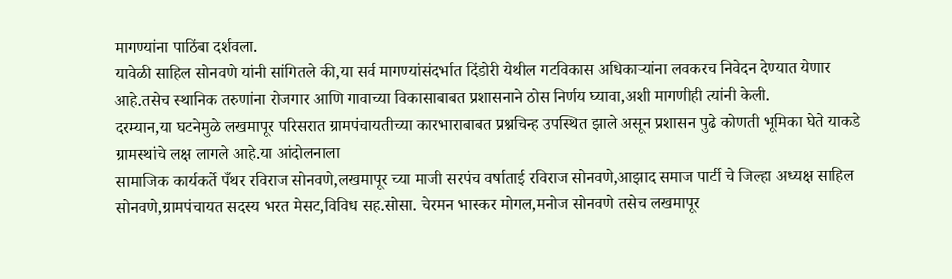मागण्यांना पाठिंबा दर्शवला.
यावेळी साहिल सोनवणे यांनी सांगितले की,या सर्व मागण्यांसंदर्भात दिंडोरी येथील गटविकास अधिकाऱ्यांना लवकरच निवेदन देण्यात येणार आहे.तसेच स्थानिक तरुणांना रोजगार आणि गावाच्या विकासाबाबत प्रशासनाने ठोस निर्णय घ्यावा,अशी मागणीही त्यांनी केली.
दरम्यान,या घटनेमुळे लखमापूर परिसरात ग्रामपंचायतीच्या कारभाराबाबत प्रश्नचिन्ह उपस्थित झाले असून प्रशासन पुढे कोणती भूमिका घेते याकडे ग्रामस्थांचे लक्ष लागले आहे.या आंदोलनाला
सामाजिक कार्यकर्ते पँथर रविराज सोनवणे,लखमापूर च्या माजी सरपंच वर्षाताई रविराज सोनवणे,आझाद समाज पार्टी चे जिल्हा अध्यक्ष साहिल सोनवणे,ग्रामपंचायत सदस्य भरत मेसट,विविध सह.सोसा. चेरमन भास्कर मोगल,मनोज सोनवणे तसेच लखमापूर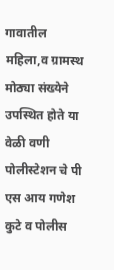गावातील महिला,व ग्रामस्थ मोठ्या संख्येने उपस्थित होते या वेळी वणी पोलीस्टेशन चे पी एस आय गणेश कुटे व पोलीस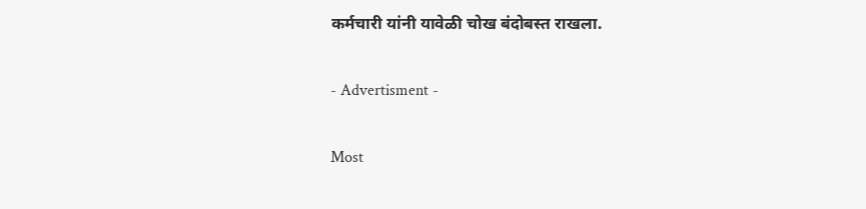कर्मचारी यांनी यावेळी चोख बंदोबस्त राखला.

- Advertisment -

Most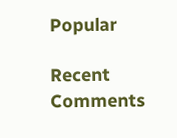Popular

Recent Comments